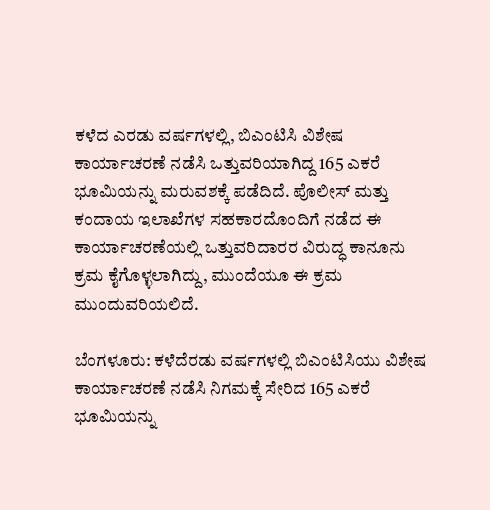ಕಳೆದ ಎರಡು ವರ್ಷಗಳಲ್ಲಿ, ಬಿಎಂಟಿಸಿ ವಿಶೇಷ ಕಾರ್ಯಾಚರಣೆ ನಡೆಸಿ ಒತ್ತುವರಿಯಾಗಿದ್ದ 165 ಎಕರೆ ಭೂಮಿಯನ್ನು ಮರುವಶಕ್ಕೆ ಪಡೆದಿದೆ. ಪೊಲೀಸ್ ಮತ್ತು ಕಂದಾಯ ಇಲಾಖೆಗಳ ಸಹಕಾರದೊಂದಿಗೆ ನಡೆದ ಈ ಕಾರ್ಯಾಚರಣೆಯಲ್ಲಿ ಒತ್ತುವರಿದಾರರ ವಿರುದ್ಧ ಕಾನೂನು ಕ್ರಮ ಕೈಗೊಳ್ಳಲಾಗಿದ್ದು, ಮುಂದೆಯೂ ಈ ಕ್ರಮ ಮುಂದುವರಿಯಲಿದೆ.

ಬೆಂಗಳೂರು: ಕಳೆದೆರಡು ವರ್ಷಗಳಲ್ಲಿ ಬಿಎಂಟಿಸಿಯು ವಿಶೇಷ ಕಾರ್ಯಾಚರಣೆ ನಡೆಸಿ ನಿಗಮಕ್ಕೆ ಸೇರಿದ 165 ಎಕರೆ ಭೂಮಿಯನ್ನು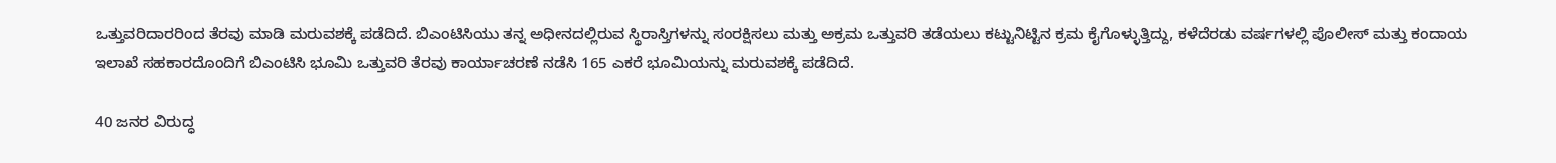ಒತ್ತುವರಿದಾರರಿಂದ ತೆರವು ಮಾಡಿ ಮರುವಶಕ್ಕೆ ಪಡೆದಿದೆ. ಬಿಎಂಟಿಸಿಯು ತನ್ನ ಅಧೀನದಲ್ಲಿರುವ ಸ್ಥಿರಾಸ್ತಿಗಳನ್ನು ಸಂರಕ್ಷಿಸಲು ಮತ್ತು ಅಕ್ರಮ ಒತ್ತುವರಿ ತಡೆಯಲು ಕಟ್ಟುನಿಟ್ಟಿನ ಕ್ರಮ ಕೈಗೊಳ್ಳುತ್ತಿದ್ದು, ಕಳೆದೆರಡು ವರ್ಷಗಳಲ್ಲಿ ಪೊಲೀಸ್‌ ಮತ್ತು ಕಂದಾಯ ಇಲಾಖೆ ಸಹಕಾರದೊಂದಿಗೆ ಬಿಎಂಟಿಸಿ ಭೂಮಿ ಒತ್ತುವರಿ ತೆರವು ಕಾರ್ಯಾಚರಣೆ ನಡೆಸಿ 165 ಎಕರೆ ಭೂಮಿಯನ್ನು ಮರುವಶಕ್ಕೆ ಪಡೆದಿದೆ.

40 ಜನರ ವಿರುದ್ಧ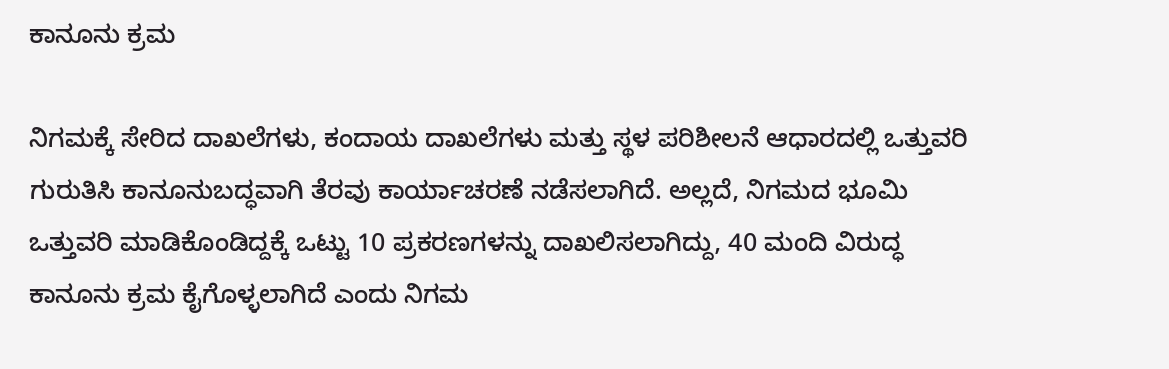ಕಾನೂನು ಕ್ರಮ

ನಿಗಮಕ್ಕೆ ಸೇರಿದ ದಾಖಲೆಗಳು, ಕಂದಾಯ ದಾಖಲೆಗಳು ಮತ್ತು ಸ್ಥಳ ಪರಿಶೀಲನೆ ಆಧಾರದಲ್ಲಿ ಒತ್ತುವರಿ ಗುರುತಿಸಿ ಕಾನೂನುಬದ್ಧವಾಗಿ ತೆರವು ಕಾರ್ಯಾಚರಣೆ ನಡೆಸಲಾಗಿದೆ. ಅಲ್ಲದೆ, ನಿಗಮದ ಭೂಮಿ ಒತ್ತುವರಿ ಮಾಡಿಕೊಂಡಿದ್ದಕ್ಕೆ ಒಟ್ಟು 10 ಪ್ರಕರಣಗಳನ್ನು ದಾಖಲಿಸಲಾಗಿದ್ದು, 40 ಮಂದಿ ವಿರುದ್ಧ ಕಾನೂನು ಕ್ರಮ ಕೈಗೊಳ್ಳಲಾಗಿದೆ ಎಂದು ನಿಗಮ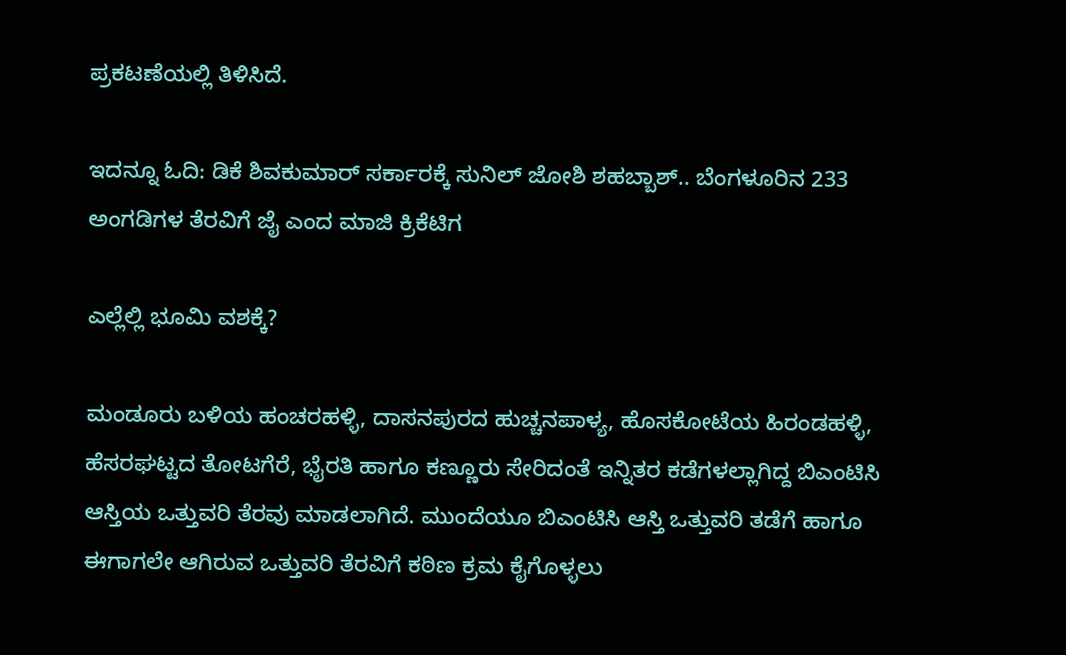ಪ್ರಕಟಣೆಯಲ್ಲಿ ತಿಳಿಸಿದೆ.

ಇದನ್ನೂ ಓದಿ: ಡಿಕೆ ಶಿವಕುಮಾರ್ ಸರ್ಕಾರಕ್ಕೆ ಸುನಿಲ್ ಜೋಶಿ ಶಹಬ್ಬಾಶ್.. ಬೆಂಗಳೂರಿನ 233 ಅಂಗಡಿಗಳ ತೆರವಿಗೆ ಜೈ ಎಂದ ಮಾಜಿ ಕ್ರಿಕೆಟಿಗ

ಎಲ್ಲೆಲ್ಲಿ ಭೂಮಿ ವಶಕ್ಕೆ?

ಮಂಡೂರು ಬಳಿಯ ಹಂಚರಹಳ್ಳಿ, ದಾಸನಪುರದ ಹುಚ್ಚನಪಾಳ್ಯ, ಹೊಸಕೋಟೆಯ ಹಿರಂಡಹಳ್ಳಿ, ಹೆಸರಘಟ್ಟದ ತೋಟಗೆರೆ, ಭೈರತಿ ಹಾಗೂ ಕಣ್ಣೂರು ಸೇರಿದಂತೆ ಇನ್ನಿತರ ಕಡೆಗಳಲ್ಲಾಗಿದ್ದ ಬಿಎಂಟಿಸಿ ಆಸ್ತಿಯ ಒತ್ತುವರಿ ತೆರವು ಮಾಡಲಾಗಿದೆ. ಮುಂದೆಯೂ ಬಿಎಂಟಿಸಿ ಆಸ್ತಿ ಒತ್ತುವರಿ ತಡೆಗೆ ಹಾಗೂ ಈಗಾಗಲೇ ಆಗಿರುವ ಒತ್ತುವರಿ ತೆರವಿಗೆ ಕಠಿಣ ಕ್ರಮ ಕೈಗೊಳ್ಳಲು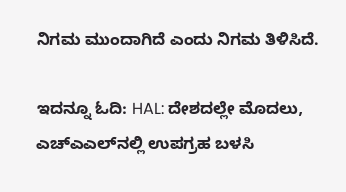ನಿಗಮ ಮುಂದಾಗಿದೆ ಎಂದು ನಿಗಮ ತಿಳಿಸಿದೆ.

ಇದನ್ನೂ ಓದಿ: HAL: ದೇಶದಲ್ಲೇ ಮೊದಲು, ಎಚ್‌ಎಎಲ್‌ನಲ್ಲಿ ಉಪಗ್ರಹ ಬಳಸಿ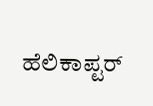ಹೆಲಿಕಾಪ್ಟರ್‌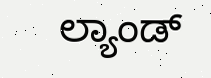ಲ್ಯಾಂಡ್‌